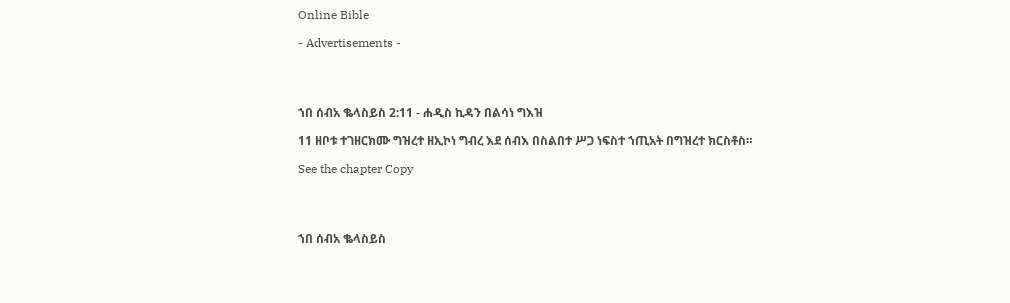Online Bible

- Advertisements -




ኀበ ሰብአ ቈላስይስ 2:11 - ሐዲስ ኪዳን በልሳነ ግእዝ

11 ዘቦቱ ተገዘርክሙ ግዝረተ ዘኢኮነ ግብረ እደ ሰብእ በስልበተ ሥጋ ነፍስተ ኀጢአት በግዝረተ ክርስቶስ።

See the chapter Copy




ኀበ ሰብአ ቈላስይስ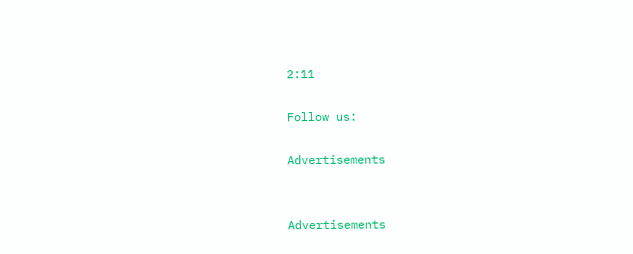2:11

Follow us:

Advertisements


Advertisements